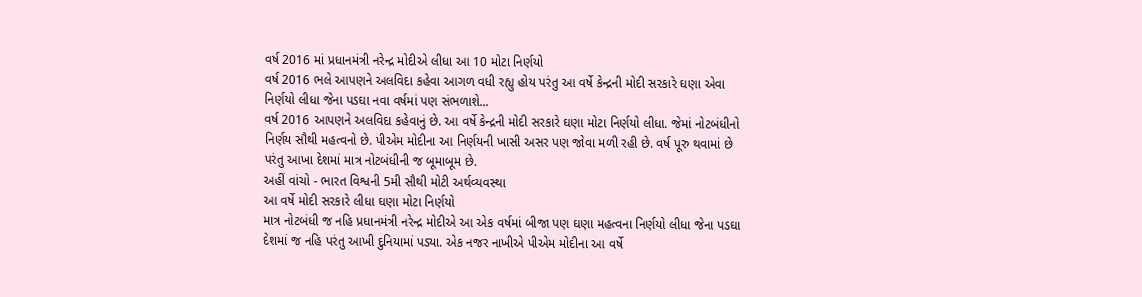વર્ષ 2016 માં પ્રધાનમંત્રી નરેન્દ્ર મોદીએ લીધા આ 10 મોટા નિર્ણયો
વર્ષ 2016 ભલે આપણને અલવિદા કહેવા આગળ વધી રહ્યુ હોય પરંતુ આ વર્ષે કેન્દ્રની મોદી સરકારે ઘણા એવા નિર્ણયો લીધા જેના પડઘા નવા વર્ષમાં પણ સંભળાશે...
વર્ષ 2016 આપણને અલવિદા કહેવાનું છે. આ વર્ષે કેન્દ્રની મોદી સરકારે ઘણા મોટા નિર્ણયો લીધા. જેમાં નોટબંધીનો નિર્ણય સૌથી મહત્વનો છે. પીએમ મોદીના આ નિર્ણયની ખાસી અસર પણ જોવા મળી રહી છે. વર્ષ પૂરુ થવામાં છે પરંતુ આખા દેશમાં માત્ર નોટબંધીની જ બૂમાબૂમ છે.
અહીં વાંચો - ભારત વિશ્વની 5મી સૌથી મોટી અર્થવ્યવસ્થા
આ વર્ષે મોદી સરકારે લીધા ઘણા મોટા નિર્ણયો
માત્ર નોટબંધી જ નહિ પ્રધાનમંત્રી નરેન્દ્ર મોદીએ આ એક વર્ષમાં બીજા પણ ઘણા મહત્વના નિર્ણયો લીધા જેના પડઘા દેશમાં જ નહિ પરંતુ આખી દુનિયામાં પડ્યા. એક નજર નાખીએ પીએમ મોદીના આ વર્ષે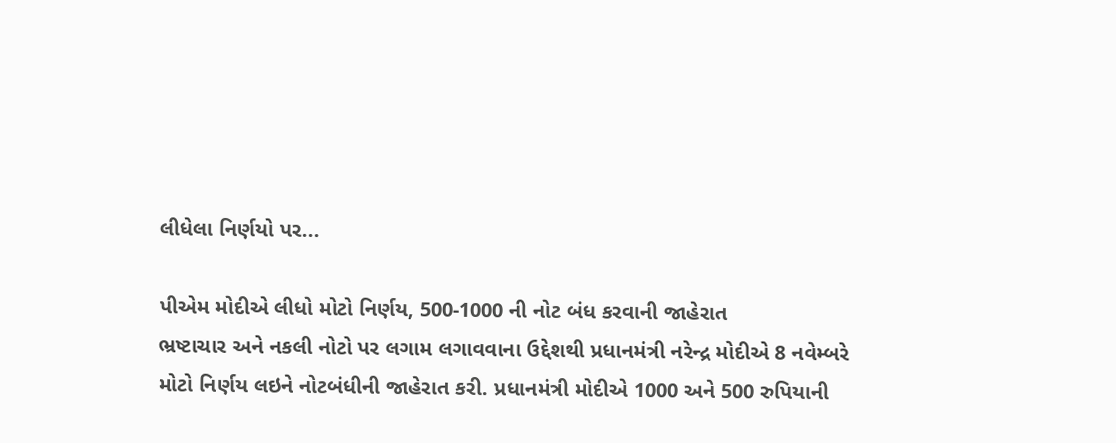લીધેલા નિર્ણયો પર...

પીએમ મોદીએ લીધો મોટો નિર્ણય, 500-1000 ની નોટ બંધ કરવાની જાહેરાત
ભ્રષ્ટાચાર અને નકલી નોટો પર લગામ લગાવવાના ઉદ્દેશથી પ્રધાનમંત્રી નરેન્દ્ર મોદીએ 8 નવેમ્બરે મોટો નિર્ણય લઇને નોટબંધીની જાહેરાત કરી. પ્રધાનમંત્રી મોદીએ 1000 અને 500 રુપિયાની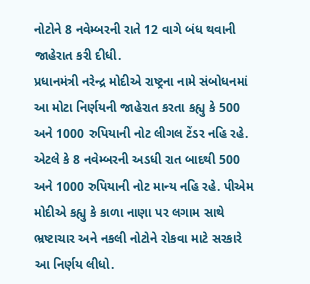નોટોને 8 નવેમ્બરની રાતે 12 વાગે બંધ થવાની જાહેરાત કરી દીધી.
પ્રધાનમંત્રી નરેન્દ્ર મોદીએ રાષ્ટ્રના નામે સંબોધનમાં આ મોટા નિર્ણયની જાહેરાત કરતા કહ્યુ કે 500 અને 1000 રુપિયાની નોટ લીગલ ટેંડર નહિ રહે. એટલે કે 8 નવેમ્બરની અડધી રાત બાદથી 500 અને 1000 રુપિયાની નોટ માન્ય નહિ રહે. પીએમ મોદીએ કહ્યુ કે કાળા નાણા પર લગામ સાથે ભ્રષ્ટાચાર અને નકલી નોટોને રોકવા માટે સરકારે આ નિર્ણય લીધો.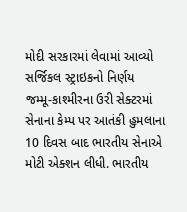મોદી સરકારમાં લેવામાં આવ્યો સર્જિકલ સ્ટ્રાઇકનો નિર્ણય
જમ્મૂ-કાશ્મીરના ઉરી સેક્ટરમાં સેનાના કેમ્પ પર આતંકી હુમલાના 10 દિવસ બાદ ભારતીય સેનાએ મોટી એક્શન લીધી. ભારતીય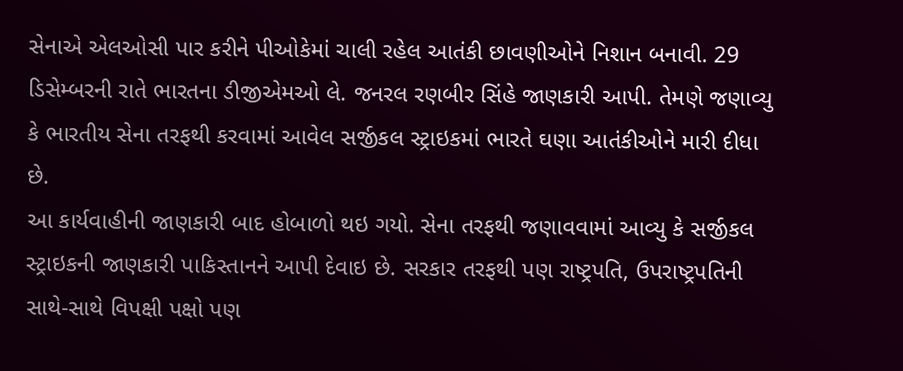સેનાએ એલઓસી પાર કરીને પીઓકેમાં ચાલી રહેલ આતંકી છાવણીઓને નિશાન બનાવી. 29 ડિસેમ્બરની રાતે ભારતના ડીજીએમઓ લે. જનરલ રણબીર સિંહે જાણકારી આપી. તેમણે જણાવ્યુ કે ભારતીય સેના તરફથી કરવામાં આવેલ સર્જીકલ સ્ટ્રાઇકમાં ભારતે ઘણા આતંકીઓને મારી દીધા છે.
આ કાર્યવાહીની જાણકારી બાદ હોબાળો થઇ ગયો. સેના તરફથી જણાવવામાં આવ્યુ કે સર્જીકલ સ્ટ્રાઇકની જાણકારી પાકિસ્તાનને આપી દેવાઇ છે. સરકાર તરફથી પણ રાષ્ટ્રપતિ, ઉપરાષ્ટ્રપતિની સાથે-સાથે વિપક્ષી પક્ષો પણ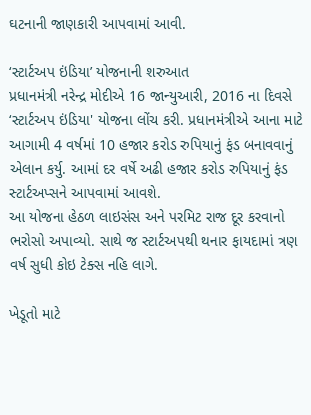ઘટનાની જાણકારી આપવામાં આવી.

‘સ્ટાર્ટઅપ ઇંડિયા’ યોજનાની શરુઆત
પ્રધાનમંત્રી નરેન્દ્ર મોદીએ 16 જાન્યુઆરી, 2016 ના દિવસે ‘સ્ટાર્ટઅપ ઇંડિયા' યોજના લોંચ કરી. પ્રધાનમંત્રીએ આના માટે આગામી 4 વર્ષમાં 10 હજાર કરોડ રુપિયાનું ફંડ બનાવવાનું એલાન કર્યુ. આમાં દર વર્ષે અઢી હજાર કરોડ રુપિયાનું ફંડ સ્ટાર્ટઅપ્સને આપવામાં આવશે.
આ યોજના હેઠળ લાઇસંસ અને પરમિટ રાજ દૂર કરવાનો ભરોસો અપાવ્યો. સાથે જ સ્ટાર્ટઅપથી થનાર ફાયદામાં ત્રણ વર્ષ સુધી કોઇ ટેક્સ નહિ લાગે.

ખેડૂતો માટે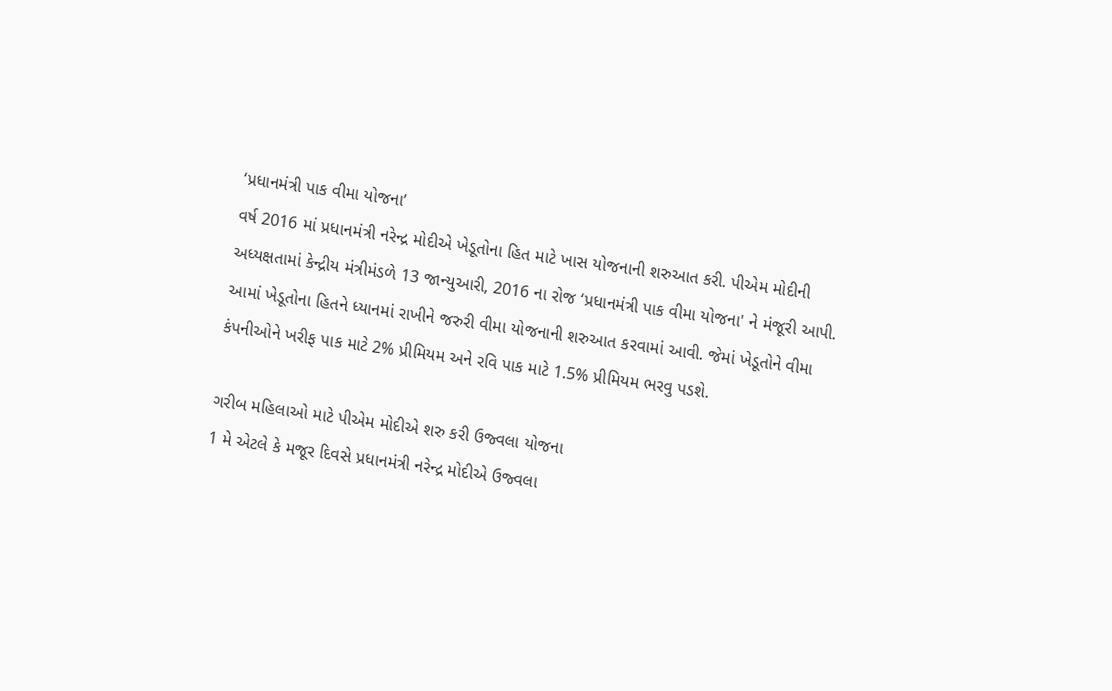‘પ્રધાનમંત્રી પાક વીમા યોજના’
વર્ષ 2016 માં પ્રધાનમંત્રી નરેન્દ્ર મોદીએ ખેડૂતોના હિત માટે ખાસ યોજનાની શરુઆત કરી. પીએમ મોદીની અધ્યક્ષતામાં કેન્દ્રીય મંત્રીમંડળે 13 જાન્યુઆરી, 2016 ના રોજ ‘પ્રધાનમંત્રી પાક વીમા યોજના' ને મંજૂરી આપી.
આમાં ખેડૂતોના હિતને ધ્યાનમાં રાખીને જરુરી વીમા યોજનાની શરુઆત કરવામાં આવી. જેમાં ખેડૂતોને વીમા કંપનીઓને ખરીફ પાક માટે 2% પ્રીમિયમ અને રવિ પાક માટે 1.5% પ્રીમિયમ ભરવુ પડશે.

ગરીબ મહિલાઓ માટે પીએમ મોદીએ શરુ કરી ઉજ્વલા યોજના
1 મે એટલે કે મજૂર દિવસે પ્રધાનમંત્રી નરેન્દ્ર મોદીએ ઉજ્વલા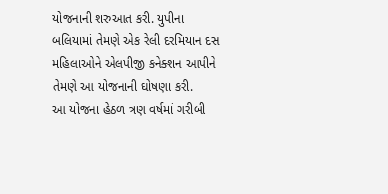યોજનાની શરુઆત કરી. યુપીના બલિયામાં તેમણે એક રેલી દરમિયાન દસ મહિલાઓને એલપીજી કનેક્શન આપીને તેમણે આ યોજનાની ઘોષણા કરી.
આ યોજના હેઠળ ત્રણ વર્ષમાં ગરીબી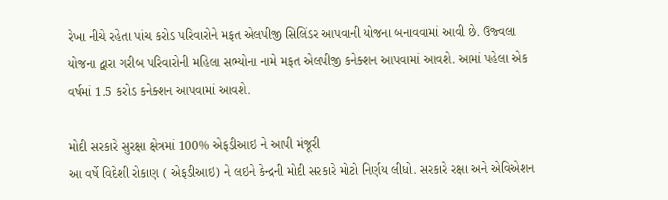રેખા નીચે રહેતા પાંચ કરોડ પરિવારોને મફત એલપીજી સિલિંડર આપવાની યોજના બનાવવામાં આવી છે. ઉજ્વલા યોજના દ્વારા ગરીબ પરિવારોની મહિલા સભ્યોના નામે મફત એલપીજી કનેક્શન આપવામાં આવશે. આમાં પહેલા એક વર્ષમાં 1.5 કરોડ કનેક્શન આપવામાં આવશે.

મોદી સરકારે સુરક્ષા ક્ષેત્રમાં 100% એફડીઆઇ ને આપી મંજૂરી
આ વર્ષે વિદેશી રોકાણ ( એફડીઆઇ) ને લઇને કેન્દ્રની મોદી સરકારે મોટો નિર્ણય લીધો. સરકારે રક્ષા અને એવિએશન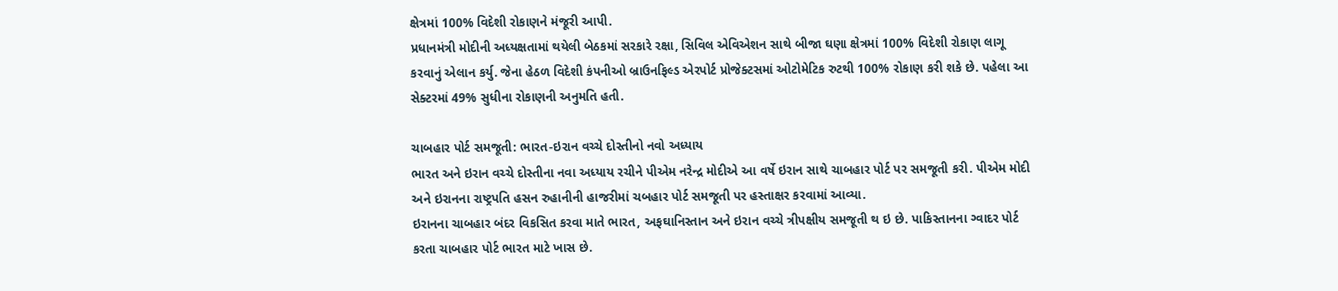ક્ષેત્રમાં 100% વિદેશી રોકાણને મંજૂરી આપી.
પ્રધાનમંત્રી મોદીની અધ્યક્ષતામાં થયેલી બેઠકમાં સરકારે રક્ષા, સિવિલ એવિએશન સાથે બીજા ઘણા ક્ષેત્રમાં 100% વિદેશી રોકાણ લાગૂ કરવાનું એલાન કર્યુ. જેના હેઠળ વિદેશી કંપનીઓ બ્રાઉનફિલ્ડ એરપોર્ટ પ્રોજેક્ટસમાં ઓટોમેટિક રુટથી 100% રોકાણ કરી શકે છે. પહેલા આ સેક્ટરમાં 49% સુધીના રોકાણની અનુમતિ હતી.

ચાબહાર પોર્ટ સમજૂતી: ભારત-ઇરાન વચ્ચે દોસ્તીનો નવો અધ્યાય
ભારત અને ઇરાન વચ્ચે દોસ્તીના નવા અધ્યાય રચીને પીએમ નરેન્દ્ર મોદીએ આ વર્ષે ઇરાન સાથે ચાબહાર પોર્ટ પર સમજૂતી કરી. પીએમ મોદી અને ઇરાનના રાષ્ટ્રપતિ હસન રુહાનીની હાજરીમાં ચબહાર પોર્ટ સમજૂતી પર હસ્તાક્ષર કરવામાં આવ્યા.
ઇરાનના ચાબહાર બંદર વિકસિત કરવા માતે ભારત, અફઘાનિસ્તાન અને ઇરાન વચ્ચે ત્રીપક્ષીય સમજૂતી થ ઇ છે. પાકિસ્તાનના ગ્વાદર પોર્ટ કરતા ચાબહાર પોર્ટ ભારત માટે ખાસ છે.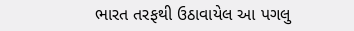ભારત તરફથી ઉઠાવાયેલ આ પગલુ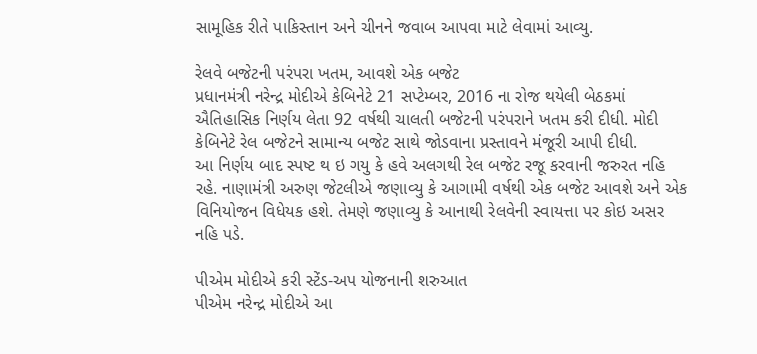સામૂહિક રીતે પાકિસ્તાન અને ચીનને જવાબ આપવા માટે લેવામાં આવ્યુ.

રેલવે બજેટની પરંપરા ખતમ, આવશે એક બજેટ
પ્રધાનમંત્રી નરેન્દ્ર મોદીએ કેબિનેટે 21 સપ્ટેમ્બર, 2016 ના રોજ થયેલી બેઠકમાં ઐતિહાસિક નિર્ણય લેતા 92 વર્ષથી ચાલતી બજેટની પરંપરાને ખતમ કરી દીધી. મોદી કેબિનેટે રેલ બજેટને સામાન્ય બજેટ સાથે જોડવાના પ્રસ્તાવને મંજૂરી આપી દીધી.
આ નિર્ણય બાદ સ્પષ્ટ થ ઇ ગયુ કે હવે અલગથી રેલ બજેટ રજૂ કરવાની જરુરત નહિ રહે. નાણામંત્રી અરુણ જેટલીએ જણાવ્યુ કે આગામી વર્ષથી એક બજેટ આવશે અને એક વિનિયોજન વિધેયક હશે. તેમણે જણાવ્યુ કે આનાથી રેલવેની સ્વાયત્તા પર કોઇ અસર નહિ પડે.

પીએમ મોદીએ કરી સ્ટેંડ-અપ યોજનાની શરુઆત
પીએમ નરેન્દ્ર મોદીએ આ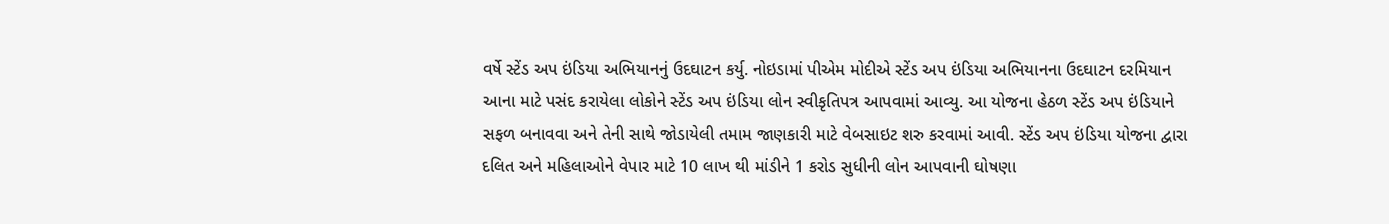વર્ષે સ્ટેંડ અપ ઇંડિયા અભિયાનનું ઉદઘાટન કર્યુ. નોઇડામાં પીએમ મોદીએ સ્ટેંડ અપ ઇંડિયા અભિયાનના ઉદઘાટન દરમિયાન આના માટે પસંદ કરાયેલા લોકોને સ્ટેંડ અપ ઇંડિયા લોન સ્વીકૃતિપત્ર આપવામાં આવ્યુ. આ યોજના હેઠળ સ્ટેંડ અપ ઇંડિયાને સફળ બનાવવા અને તેની સાથે જોડાયેલી તમામ જાણકારી માટે વેબસાઇટ શરુ કરવામાં આવી. સ્ટેંડ અપ ઇંડિયા યોજના દ્વારા દલિત અને મહિલાઓને વેપાર માટે 10 લાખ થી માંડીને 1 કરોડ સુધીની લોન આપવાની ઘોષણા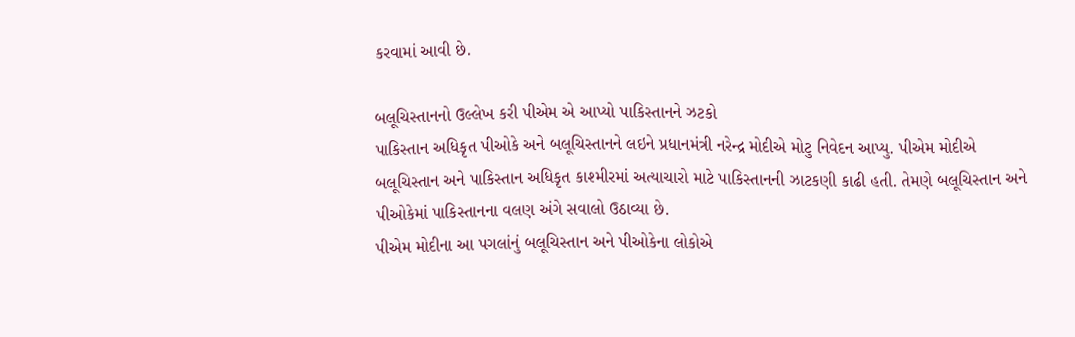કરવામાં આવી છે.

બલૂચિસ્તાનનો ઉલ્લેખ કરી પીએમ એ આપ્યો પાકિસ્તાનને ઝટકો
પાકિસ્તાન અધિકૃત પીઓકે અને બલૂચિસ્તાનને લઇને પ્રધાનમંત્રી નરેન્દ્ર મોદીએ મોટુ નિવેદન આપ્યુ. પીએમ મોદીએ બલૂચિસ્તાન અને પાકિસ્તાન અધિકૃત કાશ્મીરમાં અત્યાચારો માટે પાકિસ્તાનની ઝાટકણી કાઢી હતી. તેમણે બલૂચિસ્તાન અને પીઓકેમાં પાકિસ્તાનના વલણ અંગે સવાલો ઉઠાવ્યા છે.
પીએમ મોદીના આ પગલાંનું બલૂચિસ્તાન અને પીઓકેના લોકોએ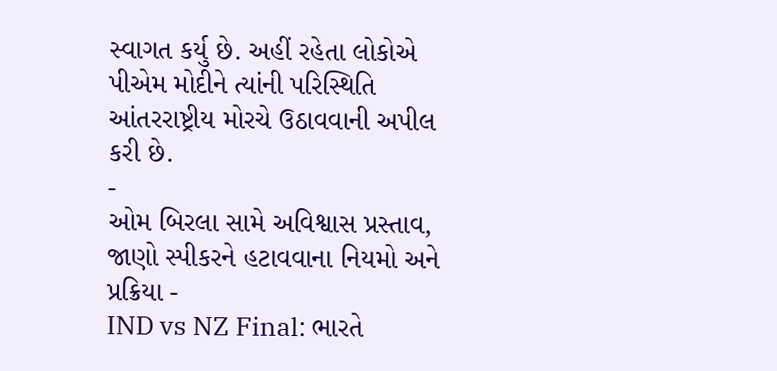સ્વાગત કર્યુ છે. અહીં રહેતા લોકોએ પીએમ મોદીને ત્યાંની પરિસ્થિતિ આંતરરાષ્ટ્રીય મોરચે ઉઠાવવાની અપીલ કરી છે.
-
ઓમ બિરલા સામે અવિશ્વાસ પ્રસ્તાવ, જાણો સ્પીકરને હટાવવાના નિયમો અને પ્રક્રિયા -
IND vs NZ Final: ભારતે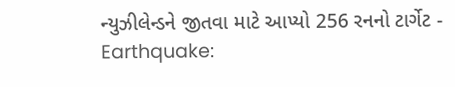ન્યુઝીલેન્ડને જીતવા માટે આપ્યો 256 રનનો ટાર્ગેટ -
Earthquake: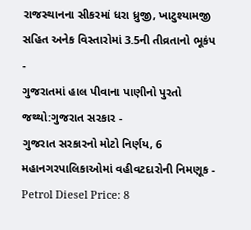રાજસ્થાનના સીકરમાં ધરા ધ્રુજી, ખાટુશ્યામજી સહિત અનેક વિસ્તારોમાં 3.5ની તીવ્રતાનો ભૂકંપ -
ગુજરાતમાં હાલ પીવાના પાણીનો પુરતો જથ્થો:ગુજરાત સરકાર -
ગુજરાત સરકારનો મોટો નિર્ણય, 6 મહાનગરપાલિકાઓમાં વહીવટદારોની નિમણૂક -
Petrol Diesel Price: 8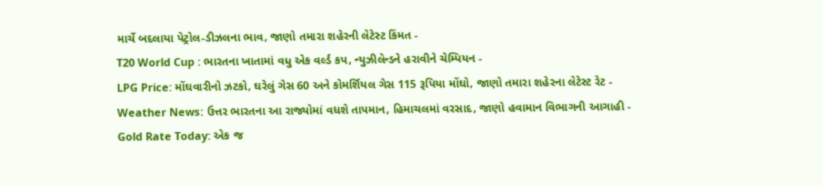માર્ચે બદલાયા પેટ્રોલ-ડીઝલના ભાવ, જાણો તમારા શહેરની લેટેસ્ટ કિંમત -
T20 World Cup : ભારતના ખાતામાં વધુ એક વર્લ્ડ કપ, ન્યુઝીલેન્ડને હરાવીને ચેમ્પિયન -
LPG Price: મોંઘવારીનો ઝટકો, ઘરેલું ગેસ 60 અને કોમર્શિયલ ગેસ 115 રૂપિયા મોંઘો, જાણો તમારા શહેરના લેટેસ્ટ રેટ -
Weather News: ઉત્તર ભારતના આ રાજ્યોમાં વધશે તાપમાન, હિમાચલમાં વરસાદ, જાણો હવામાન વિભાગની આગાહી -
Gold Rate Today: એક જ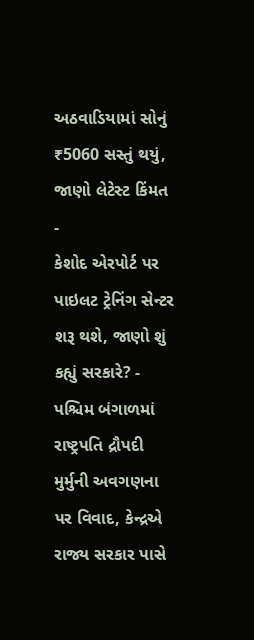અઠવાડિયામાં સોનું ₹5060 સસ્તું થયું, જાણો લેટેસ્ટ કિંમત -
કેશોદ એરપોર્ટ પર પાઇલટ ટ્રેનિંગ સેન્ટર શરૂ થશે, જાણો શું કહ્યું સરકારે? -
પશ્ચિમ બંગાળમાં રાષ્ટ્રપતિ દ્રૌપદી મુર્મુની અવગણના પર વિવાદ, કેન્દ્રએ રાજ્ય સરકાર પાસે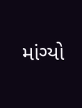માંગ્યો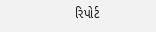રિપોર્ટ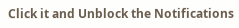Click it and Unblock the Notifications